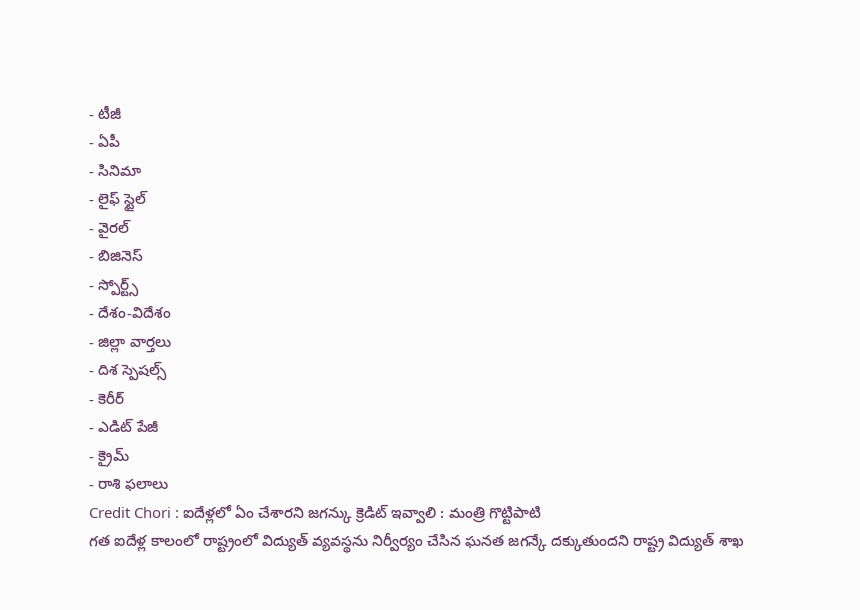- టీజీ
- ఏపీ
- సినిమా
- లైఫ్ స్టైల్
- వైరల్
- బిజినెస్
- స్పోర్ట్స్
- దేశం-విదేశం
- జిల్లా వార్తలు
- దిశ స్పెషల్స్
- కెరీర్
- ఎడిట్ పేజీ
- క్రైమ్
- రాశి ఫలాలు
Credit Chori : ఐదేళ్లలో ఏం చేశారని జగన్కు క్రెడిట్ ఇవ్వాలి : మంత్రి గొట్టిపాటి
గత ఐదేళ్ల కాలంలో రాష్ట్రంలో విద్యుత్ వ్యవస్థను నిర్వీర్యం చేసిన ఘనత జగన్కే దక్కుతుందని రాష్ట్ర విద్యుత్ శాఖ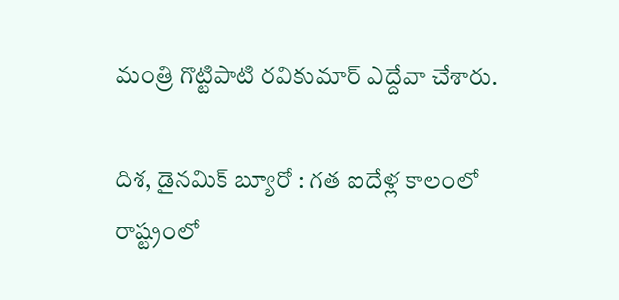మంత్రి గొట్టిపాటి రవికుమార్ ఎద్దేవా చేశారు.

దిశ, డైనమిక్ బ్యూరో : గత ఐదేళ్ల కాలంలో రాష్ట్రంలో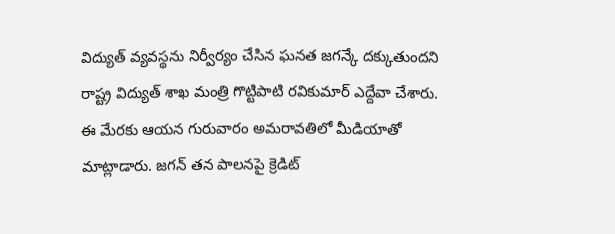విద్యుత్ వ్యవస్థను నిర్వీర్యం చేసిన ఘనత జగన్కే దక్కుతుందని రాష్ట్ర విద్యుత్ శాఖ మంత్రి గొట్టిపాటి రవికుమార్ ఎద్దేవా చేశారు. ఈ మేరకు ఆయన గురువారం అమరావతిలో మీడియాతో మాట్లాడారు. జగన్ తన పాలనపై క్రెడిట్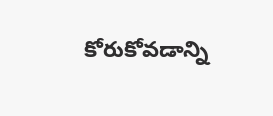కోరుకోవడాన్ని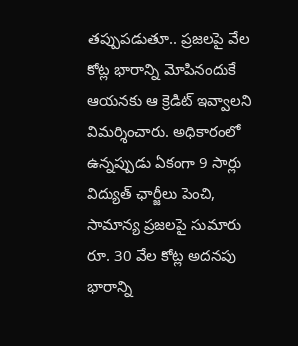తప్పుపడుతూ.. ప్రజలపై వేల కోట్ల భారాన్ని మోపినందుకే ఆయనకు ఆ క్రెడిట్ ఇవ్వాలని విమర్శించారు. అధికారంలో ఉన్నప్పుడు ఏకంగా 9 సార్లు విద్యుత్ ఛార్జీలు పెంచి, సామాన్య ప్రజలపై సుమారు రూ. 30 వేల కోట్ల అదనపు భారాన్ని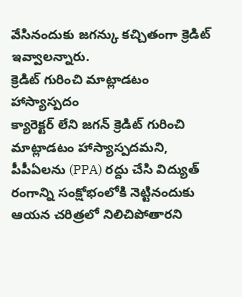వేసినందుకు జగన్కు కచ్చితంగా క్రెడిట్ ఇవ్వాలన్నారు.
క్రెడిట్ గురించి మాట్లాడటం హాస్యాస్పదం
క్యారెక్టర్ లేని జగన్ క్రెడిట్ గురించి మాట్లాడటం హాస్యాస్పదమని, పీపీఏలను (PPA) రద్దు చేసి విద్యుత్ రంగాన్ని సంక్షోభంలోకి నెట్టినందుకు ఆయన చరిత్రలో నిలిచిపోతారని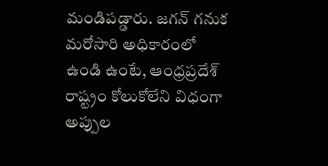మండిపడ్డారు. జగన్ గనుక మరోసారి అధికారంలో ఉండి ఉంటే, ఆంధ్రప్రదేశ్ రాష్ట్రం కోలుకోలేని విధంగా అప్పుల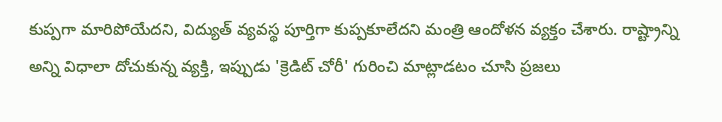కుప్పగా మారిపోయేదని, విద్యుత్ వ్యవస్థ పూర్తిగా కుప్పకూలేదని మంత్రి ఆందోళన వ్యక్తం చేశారు. రాష్ట్రాన్ని అన్ని విధాలా దోచుకున్న వ్యక్తి, ఇప్పుడు 'క్రెడిట్ చోరీ' గురించి మాట్లాడటం చూసి ప్రజలు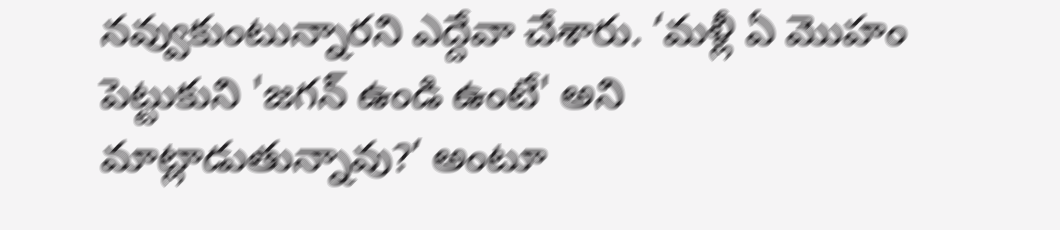నవ్వుకుంటున్నారని ఎద్దేవా చేశారు. ‘మళ్లీ ఏ మొహం పెట్టుకుని 'జగన్ ఉండి ఉంటే' అని మాట్లాడుతున్నావు?’ అంటూ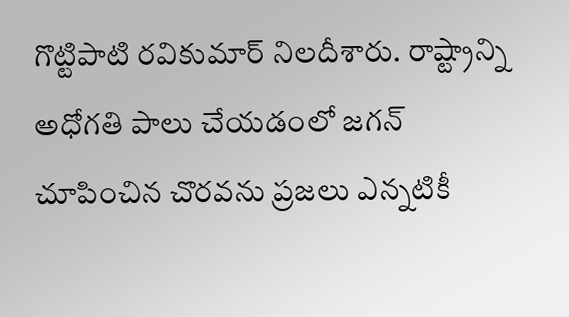గొట్టిపాటి రవికుమార్ నిలదీశారు. రాష్ట్రాన్ని అధోగతి పాలు చేయడంలో జగన్ చూపించిన చొరవను ప్రజలు ఎన్నటికీ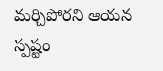మర్చిపోరని ఆయన స్పష్టం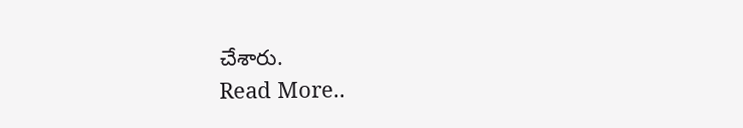చేశారు.
Read More..